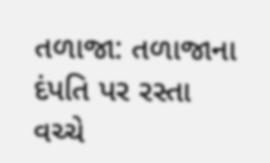તળાજા: તળાજાના દંપતિ પર રસ્તા વચ્ચે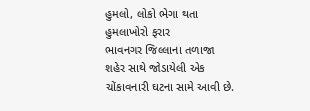હુમલો, લોકો ભેગા થતા હુમલાખોરો ફરાર
ભાવનગર જિલ્લાના તળાજા શહેર સાથે જોડાયેલી એક ચોંકાવનારી ઘટના સામે આવી છે.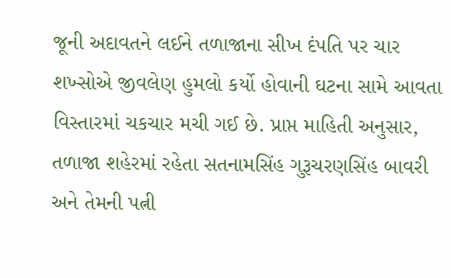જૂની અદાવતને લઈને તળાજાના સીખ દંપતિ પર ચાર શખ્સોએ જીવલેણ હુમલો કર્યો હોવાની ઘટના સામે આવતા વિસ્તારમાં ચકચાર મચી ગઈ છે. પ્રાપ્ત માહિતી અનુસાર, તળાજા શહેરમાં રહેતા સતનામસિંહ ગુરૂચરણસિંહ બાવરી અને તેમની પત્ની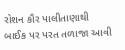રોશન કૌર પાલીતાણાથી બાઈક પર પરત તળાજા આવી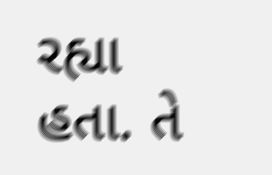રહ્યા હતા. તે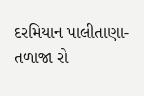દરમિયાન પાલીતાણા-તળાજા રો